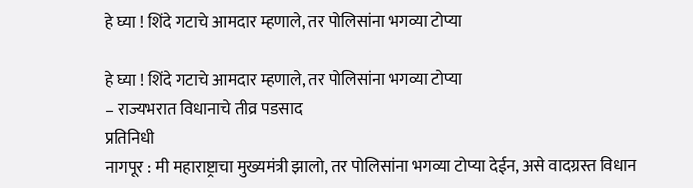हे घ्या ! शिंदे गटाचे आमदार म्हणाले, तर पोलिसांना भगव्या टोप्या

हे घ्या ! शिंदे गटाचे आमदार म्हणाले, तर पोलिसांना भगव्या टोप्या
– राज्यभरात विधानाचे तीव्र पडसाद
प्रतिनिधी
नागपूर : मी महाराष्ट्राचा मुख्यमंत्री झालो, तर पोलिसांना भगव्या टोप्या देईन, असे वादग्रस्त विधान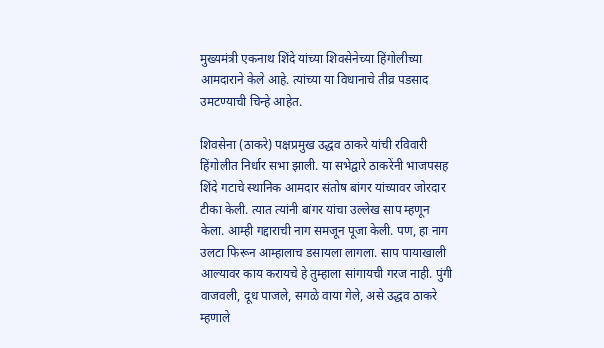मुख्यमंत्री एकनाथ शिंदे यांच्या शिवसेनेच्या हिंगोलीच्या आमदाराने केले आहे. त्यांच्या या विधानाचे तीव्र पडसाद उमटण्याची चिन्हे आहेत.

शिवसेना (ठाकरे) पक्षप्रमुख उद्धव ठाकरे यांची रविवारी हिंगोलीत निर्धार सभा झाली. या सभेद्वारे ठाकरेंनी भाजपसह शिंदे गटाचे स्थानिक आमदार संतोष बांगर यांच्यावर जोरदार टीका केली. त्यात त्यांनी बांगर यांचा उल्लेख साप म्हणून केला. आम्ही गद्दाराची नाग समजून पूजा केली. पण, हा नाग उलटा फिरून आम्हालाच डसायला लागला. साप पायाखाली आल्यावर काय करायचे हे तुम्हाला सांगायची गरज नाही. पुंगी वाजवली, दूध पाजले, सगळे वाया गेले, असे उद्धव ठाकरे म्हणाले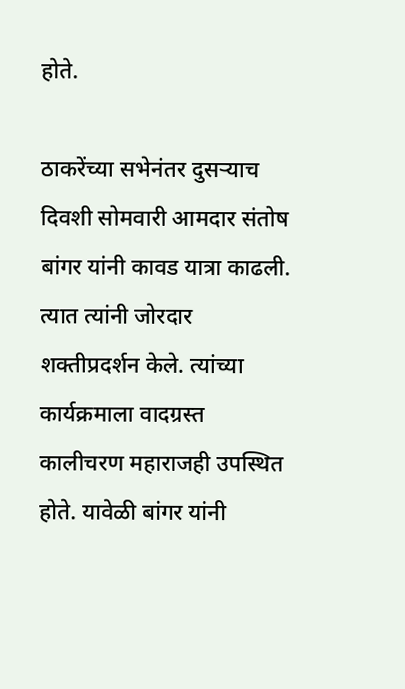होते.

ठाकरेंच्या सभेनंतर दुसऱ्याच दिवशी सोमवारी आमदार संतोष बांगर यांनी कावड यात्रा काढली. त्यात त्यांनी जोरदार शक्तीप्रदर्शन केले. त्यांच्या कार्यक्रमाला वादग्रस्त कालीचरण महाराजही उपस्थित होते. यावेळी बांगर यांनी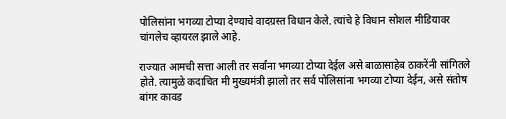पोलिसांना भगव्या टोप्या देण्याचे वादग्रस्त विधान केले. त्यांचे हे विधान सोशल मीडियावर चांगलेच व्हायरल झाले आहे.

राज्यात आमची सत्ता आली तर सर्वांना भगव्या टोप्या देईल असे बाळासाहेब ठाकरेंनी सांगितले होते. त्यामुळे कदाचित मी मुख्यमंत्री झालो तर सर्व पोलिसांना भगव्या टोप्या देईन, असे संतोष बांगर कावड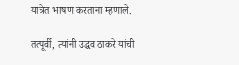यात्रेत भाषण करताना म्हणाले.

तत्पूर्वी, त्यांनी उद्धव ठाकरे यांची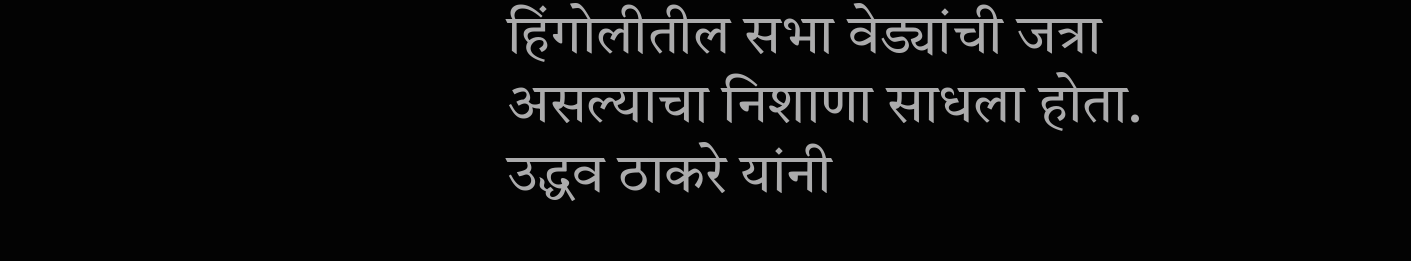हिंगोलीतील सभा वेड्यांची जत्रा असल्याचा निशाणा साधला होता. उद्धव ठाकरे यांनी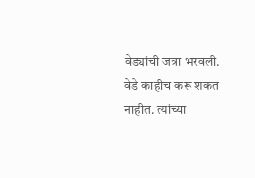वेड्यांची जत्रा भरवली. वेडे काहीच करू शकत नाहीत. त्यांच्या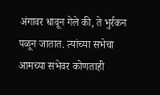अंगावर धावून गेले की, ते भुर्रकन पळून जातात. त्यांच्या सभेचा आमच्या सभेवर कोणताही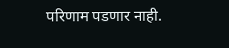परिणाम पडणार नाही.